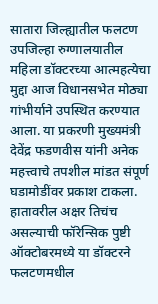सातारा जिल्ह्यातील फलटण उपजिल्हा रुग्णालयातील महिला डॉक्टरच्या आत्महत्येचा मुद्दा आज विधानसभेत मोठ्या गांभीर्याने उपस्थित करण्यात आला. या प्रकरणी मुख्यमंत्री देवेंद्र फडणवीस यांनी अनेक महत्त्वाचे तपशील मांडत संपूर्ण घडामोडींवर प्रकाश टाकला.
हातावरील अक्षर तिचंच असल्याची फॉरेन्सिक पुष्टी
ऑक्टोबरमध्ये या डॉक्टरने फलटणमधील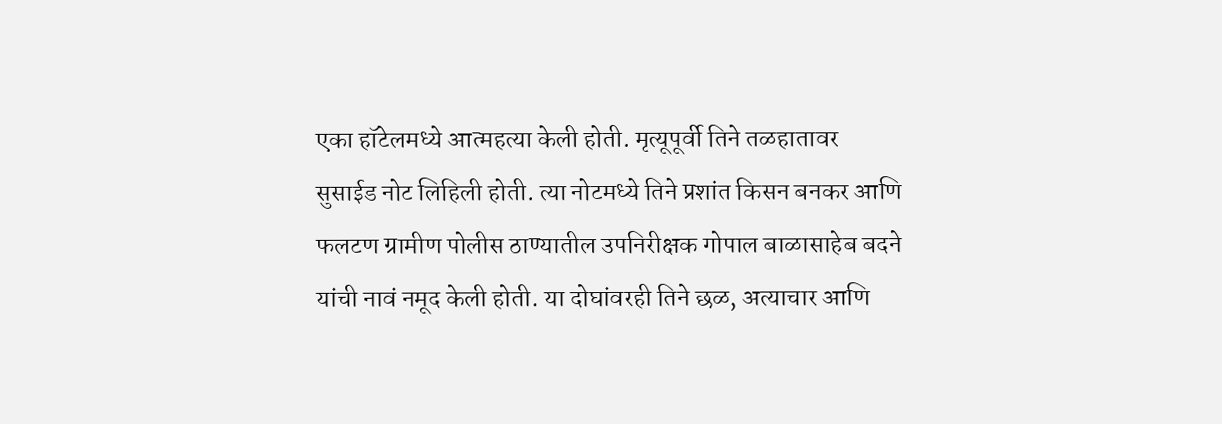एका हॉटेलमध्ये आत्महत्या केली होती. मृत्यूपूर्वी तिने तळहातावर सुसाईड नोट लिहिली होती. त्या नोटमध्ये तिने प्रशांत किसन बनकर आणि फलटण ग्रामीण पोलीस ठाण्यातील उपनिरीक्षक गोपाल बाळासाहेब बदने यांची नावं नमूद केली होती. या दोघांवरही तिने छळ, अत्याचार आणि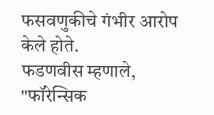फसवणुकीचे गंभीर आरोप केले होते.
फडणवीस म्हणाले, "फॉरेन्सिक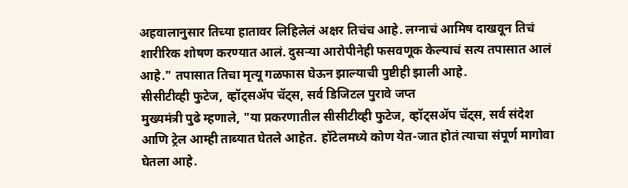अहवालानुसार तिच्या हातावर लिहिलेलं अक्षर तिचंच आहे. लग्नाचं आमिष दाखवून तिचं शारीरिक शोषण करण्यात आलं. दुसऱ्या आरोपीनेही फसवणूक केल्याचं सत्य तपासात आलं आहे." तपासात तिचा मृत्यू गळफास घेऊन झाल्याची पुष्टीही झाली आहे.
सीसीटीव्ही फुटेज, व्हॉट्सॲप चॅट्स, सर्व डिजिटल पुरावे जप्त
मुख्यमंत्री पुढे म्हणाले, "या प्रकरणातील सीसीटीव्ही फुटेज, व्हॉट्सॲप चॅट्स, सर्व संदेश आणि ट्रेल आम्ही ताब्यात घेतले आहेत. हॉटेलमध्ये कोण येत-जात होतं त्याचा संपूर्ण मागोवा घेतला आहे.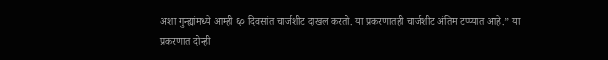अशा गुन्ह्यांमध्ये आम्ही ६० दिवसांत चार्जशीट दाखल करतो. या प्रकरणातही चार्जशीट अंतिम टप्प्यात आहे.” या प्रकरणात दोन्ही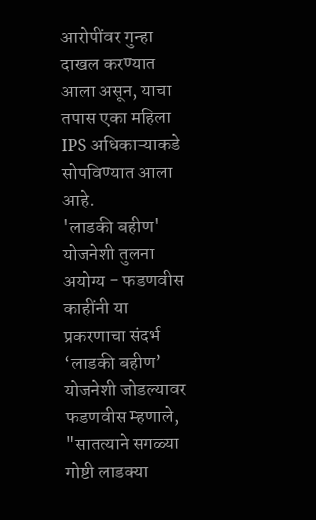आरोपींवर गुन्हा दाखल करण्यात आला असून, याचा तपास एका महिला IPS अधिकाऱ्याकडे सोपविण्यात आला आहे.
'लाडकी बहीण' योजनेशी तुलना अयोग्य - फडणवीस
काहींनी या प्रकरणाचा संदर्भ ‘लाडकी बहीण’ योजनेशी जोडल्यावर फडणवीस म्हणाले, "सातत्याने सगळ्या गोष्टी लाडक्या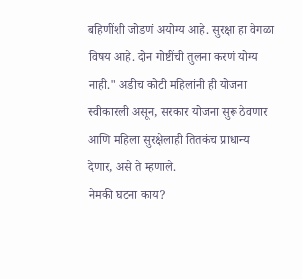बहिणींशी जोडणं अयोग्य आहे. सुरक्षा हा वेगळा विषय आहे. दोन गोष्टींची तुलना करणं योग्य नाही." अडीच कोटी महिलांनी ही योजना स्वीकारली असून, सरकार योजना सुरू ठेवणार आणि महिला सुरक्षेलाही तितकंच प्राधान्य देणार, असे ते म्हणाले.
नेमकी घटना काय?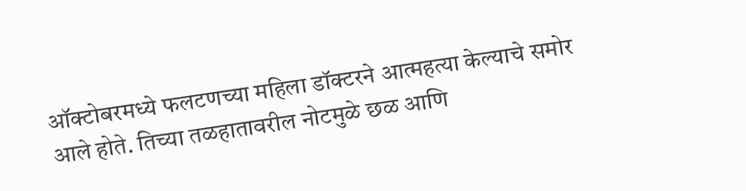ऑक्टोबरमध्ये फलटणच्या महिला डॉक्टरने आत्महत्या केल्याचे समोर आले होते. तिच्या तळहातावरील नोटमुळे छळ आणि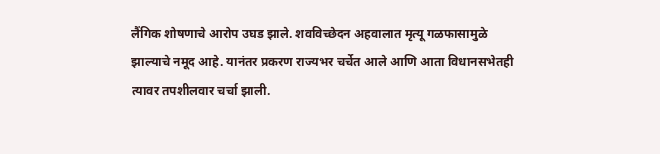लैंगिक शोषणाचे आरोप उघड झाले. शवविच्छेदन अहवालात मृत्यू गळफासामुळे झाल्याचे नमूद आहे. यानंतर प्रकरण राज्यभर चर्चेत आले आणि आता विधानसभेतही त्यावर तपशीलवार चर्चा झाली.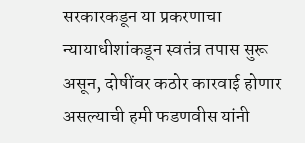सरकारकडून या प्रकरणाचा न्यायाधीशांकडून स्वतंत्र तपास सुरू असून, दोषींवर कठोर कारवाई होणार असल्याची हमी फडणवीस यांनी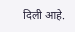दिली आहे.